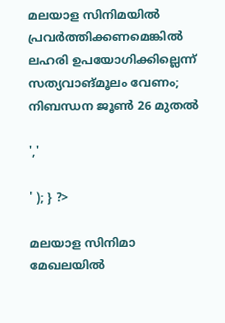മലയാള സിനിമയിൽ പ്രവര്‍ത്തിക്കണമെങ്കില്‍ ലഹരി ഉപയോഗിക്കില്ലെന്ന് സത്യവാങ്മൂലം വേണം; നിബന്ധന ജൂണ്‍ 26 മുതല്‍

','

' ); } ?>

മലയാള സിനിമാ മേഖലയില്‍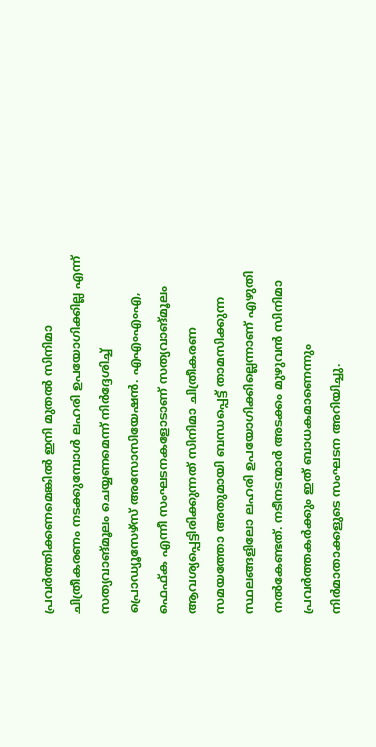പ്രവര്‍ത്തിക്കണമെങ്കില്‍ ഇനി മുതല്‍ സിനിമാ ചിത്രീകരണം നടക്കുമ്പോള്‍ ലഹരി ഉപയോഗിക്കില്ല എന്ന് സത്യവാങ്മൂലം ചെയ്യണമെന്ന് നിർദ്ദേശിച്ച് പ്രൊഡ്യൂസേഴ്‌സ് അസോസിയേഷന്‍. എഎംഎംഎ, ഫെഫ്ക എന്നീ സംഘടനകളോടാണ് സത്യവാങ്മൂലം ആവശ്യപ്പെട്ടിരിക്കുന്നത് സിനിമാ ചിത്രീകരണ സമയത്തോ അതുമായി ബന്ധപ്പെട്ട് താമസിക്കുന്ന സ്ഥലങ്ങളിലോ ലഹരി ഉപയോഗിക്കില്ലെന്നാണ് എഴുതി നല്‍കേണ്ടത്. നടീനടന്മാര്‍ അടക്കം മുഴുവന്‍ സിനിമാ പ്രവര്‍ത്തകര്‍ക്കും ഇത് ബാധകമാണെന്നും നിര്‍മാതാക്കളുടെ സംഘടന അറിയിച്ചു.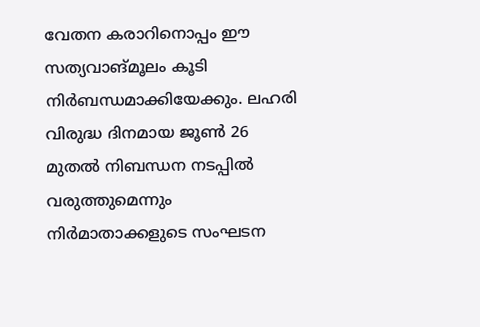വേതന കരാറിനൊപ്പം ഈ സത്യവാങ്മൂലം കൂടി നിര്‍ബന്ധമാക്കിയേക്കും. ലഹരി വിരുദ്ധ ദിനമായ ജൂണ്‍ 26 മുതല്‍ നിബന്ധന നടപ്പില്‍ വരുത്തുമെന്നും നിര്‍മാതാക്കളുടെ സംഘടന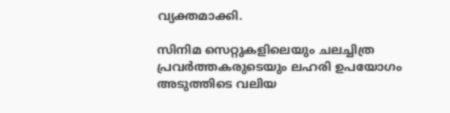വ്യക്തമാക്കി.

സിനിമ സെറ്റുകളിലെയും ചലച്ചിത്ര പ്രവര്‍ത്തകരുടെയും ലഹരി ഉപയോഗം അടുത്തിടെ വലിയ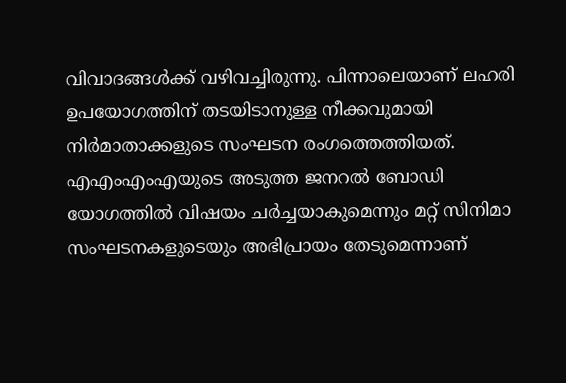വിവാദങ്ങള്‍ക്ക് വഴിവച്ചിരുന്നു. പിന്നാലെയാണ് ലഹരി ഉപയോഗത്തിന് തടയിടാനുള്ള നീക്കവുമായി നിര്‍മാതാക്കളുടെ സംഘടന രംഗത്തെത്തിയത്. എഎംഎംഎയുടെ അടുത്ത ജനറല്‍ ബോഡി യോഗത്തില്‍ വിഷയം ചര്‍ച്ചയാകുമെന്നും മറ്റ് സിനിമാ സംഘടനകളുടെയും അഭിപ്രായം തേടുമെന്നാണ്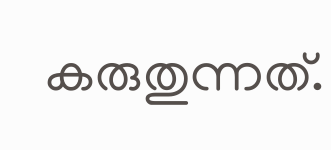കരുതുന്നത്.